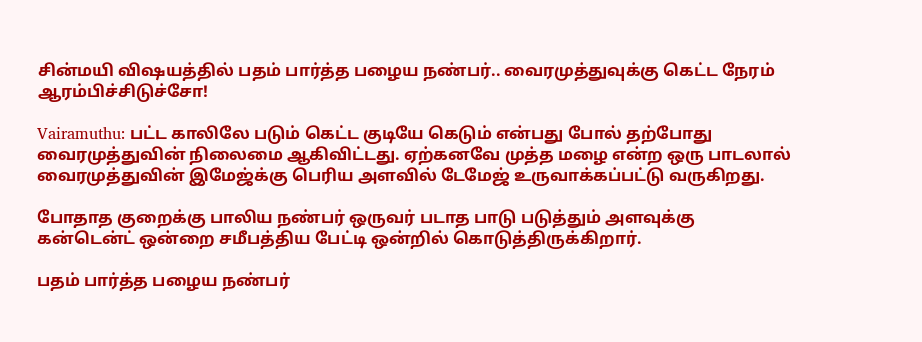சின்மயி விஷயத்தில் பதம் பார்த்த பழைய நண்பர்.. வைரமுத்துவுக்கு கெட்ட நேரம் ஆரம்பிச்சிடுச்சோ!

Vairamuthu: பட்ட காலிலே படும் கெட்ட குடியே கெடும் என்பது போல் தற்போது வைரமுத்துவின் நிலைமை ஆகிவிட்டது. ஏற்கனவே முத்த மழை என்ற ஒரு பாடலால் வைரமுத்துவின் இமேஜ்க்கு பெரிய அளவில் டேமேஜ் உருவாக்கப்பட்டு வருகிறது.

போதாத குறைக்கு பாலிய நண்பர் ஒருவர் படாத பாடு படுத்தும் அளவுக்கு கன்டென்ட் ஒன்றை சமீபத்திய பேட்டி ஒன்றில் கொடுத்திருக்கிறார்.

பதம் பார்த்த பழைய நண்பர்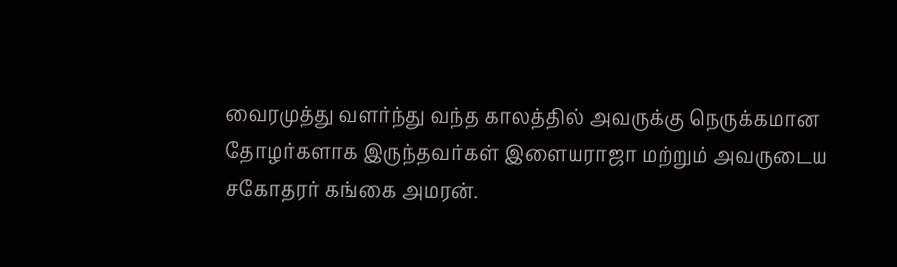வைரமுத்து வளர்ந்து வந்த காலத்தில் அவருக்கு நெருக்கமான தோழர்களாக இருந்தவர்கள் இளையராஜா மற்றும் அவருடைய சகோதரர் கங்கை அமரன்.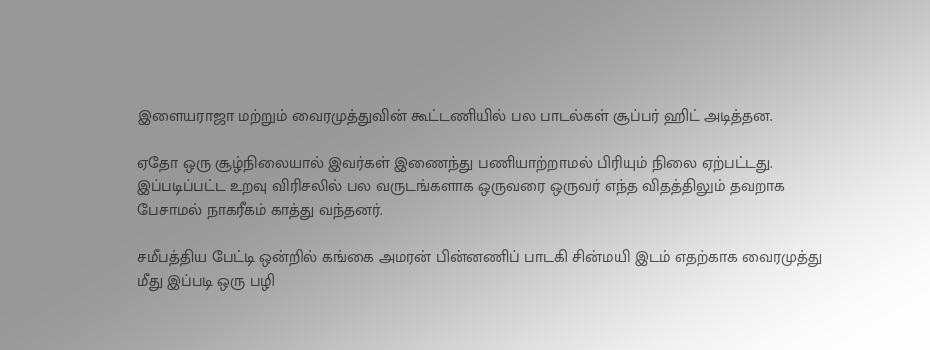இளையராஜா மற்றும் வைரமுத்துவின் கூட்டணியில் பல பாடல்கள் சூப்பர் ஹிட் அடித்தன.

ஏதோ ஒரு சூழ்நிலையால் இவர்கள் இணைந்து பணியாற்றாமல் பிரியும் நிலை ஏற்பட்டது. இப்படிப்பட்ட உறவு விரிசலில் பல வருடங்களாக ஒருவரை ஒருவர் எந்த விதத்திலும் தவறாக பேசாமல் நாகரீகம் காத்து வந்தனர்.

சமீபத்திய பேட்டி ஒன்றில் கங்கை அமரன் பின்னணிப் பாடகி சின்மயி இடம் எதற்காக வைரமுத்து மீது இப்படி ஒரு பழி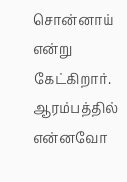சொன்னாய் என்று கேட்கிறார். ஆரம்பத்தில் என்னவோ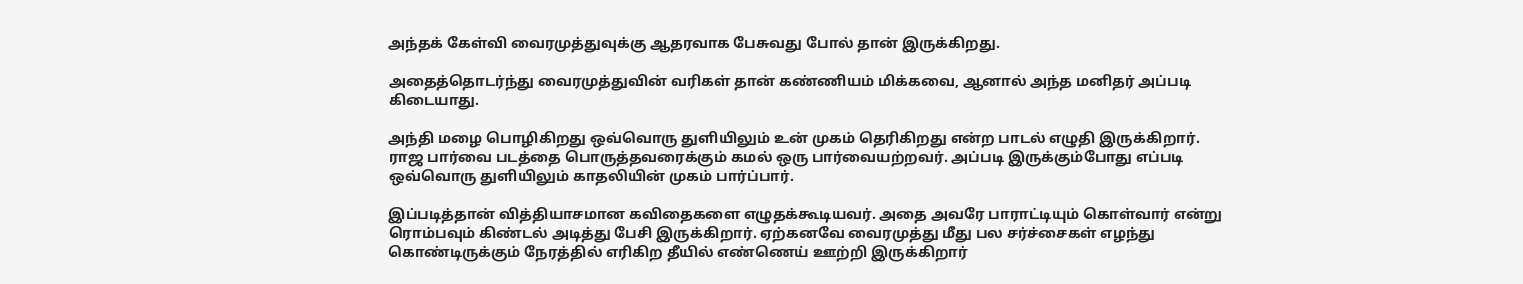அந்தக் கேள்வி வைரமுத்துவுக்கு ஆதரவாக பேசுவது போல் தான் இருக்கிறது.

அதைத்தொடர்ந்து வைரமுத்துவின் வரிகள் தான் கண்ணியம் மிக்கவை, ஆனால் அந்த மனிதர் அப்படி கிடையாது.

அந்தி மழை பொழிகிறது ஒவ்வொரு துளியிலும் உன் முகம் தெரிகிறது என்ற பாடல் எழுதி இருக்கிறார். ராஜ பார்வை படத்தை பொருத்தவரைக்கும் கமல் ஒரு பார்வையற்றவர். அப்படி இருக்கும்போது எப்படி ஒவ்வொரு துளியிலும் காதலியின் முகம் பார்ப்பார்.

இப்படித்தான் வித்தியாசமான கவிதைகளை எழுதக்கூடியவர். அதை அவரே பாராட்டியும் கொள்வார் என்று ரொம்பவும் கிண்டல் அடித்து பேசி இருக்கிறார். ஏற்கனவே வைரமுத்து மீது பல சர்ச்சைகள் எழந்து கொண்டிருக்கும் நேரத்தில் எரிகிற தீயில் எண்ணெய் ஊற்றி இருக்கிறார்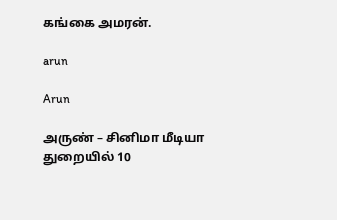கங்கை அமரன்.

arun

Arun

அருண் – சினிமா மீடியா துறையில் 10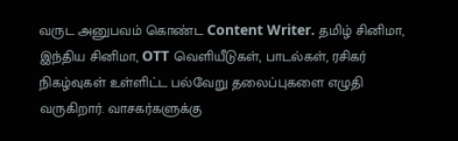வருட அனுபவம் கொண்ட Content Writer. தமிழ் சினிமா, இந்திய சினிமா, OTT வெளியீடுகள், பாடல்கள், ரசிகர் நிகழ்வுகள் உள்ளிட்ட பல்வேறு தலைப்புகளை எழுதி வருகிறார். வாசகர்களுக்கு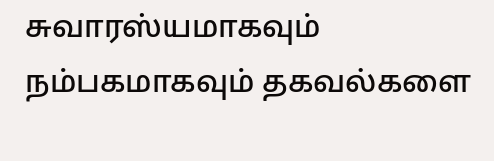சுவாரஸ்யமாகவும் நம்பகமாகவும் தகவல்களை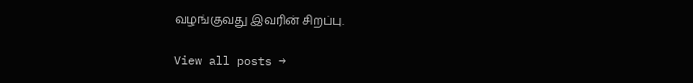வழங்குவது இவரின் சிறப்பு.

View all posts →